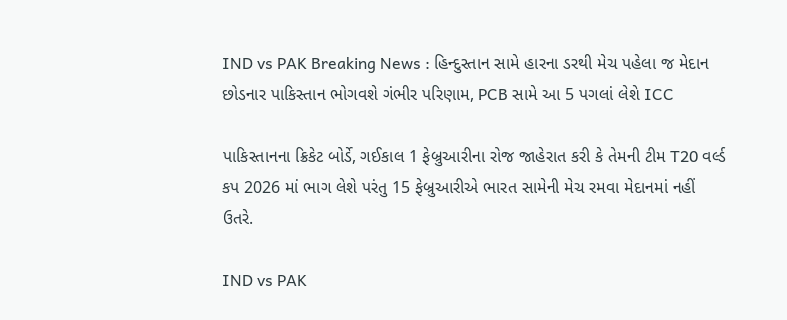IND vs PAK Breaking News : હિન્દુસ્તાન સામે હારના ડરથી મેચ પહેલા જ મેદાન છોડનાર પાકિસ્તાન ભોગવશે ગંભીર પરિણામ, PCB સામે આ 5 પગલાં લેશે ICC

પાકિસ્તાનના ક્રિકેટ બોર્ડે, ગઈકાલ 1 ફેબ્રુઆરીના રોજ જાહેરાત કરી કે તેમની ટીમ T20 વર્લ્ડ કપ 2026 માં ભાગ લેશે પરંતુ 15 ફેબ્રુઆરીએ ભારત સામેની મેચ રમવા મેદાનમાં નહીં ઉતરે.

IND vs PAK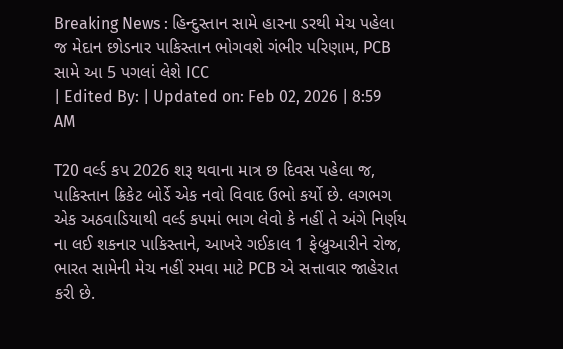Breaking News : હિન્દુસ્તાન સામે હારના ડરથી મેચ પહેલા જ મેદાન છોડનાર પાકિસ્તાન ભોગવશે ગંભીર પરિણામ, PCB સામે આ 5 પગલાં લેશે ICC
| Edited By: | Updated on: Feb 02, 2026 | 8:59 AM

T20 વર્લ્ડ કપ 2026 શરૂ થવાના માત્ર છ દિવસ પહેલા જ, પાકિસ્તાન ક્રિકેટ બોર્ડે એક નવો વિવાદ ઉભો કર્યો છે. લગભગ એક અઠવાડિયાથી વર્લ્ડ કપમાં ભાગ લેવો કે નહીં તે અંગે નિર્ણય ના લઈ શકનાર પાકિસ્તાને, આખરે ગઈકાલ 1 ફેબ્રુઆરીને રોજ, ભારત સામેની મેચ નહીં રમવા માટે PCB એ સત્તાવાર જાહેરાત કરી છે.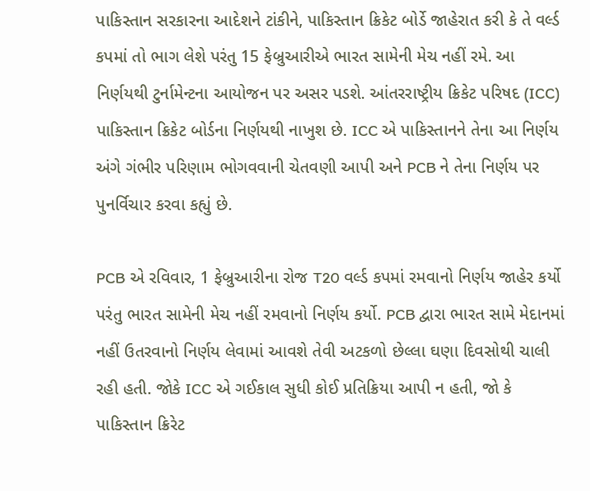પાકિસ્તાન સરકારના આદેશને ટાંકીને, પાકિસ્તાન ક્રિકેટ બોર્ડે જાહેરાત કરી કે તે વર્લ્ડ કપમાં તો ભાગ લેશે પરંતુ 15 ફેબ્રુઆરીએ ભારત સામેની મેચ નહીં રમે. આ નિર્ણયથી ટુર્નામેન્ટના આયોજન પર અસર પડશે. આંતરરાષ્ટ્રીય ક્રિકેટ પરિષદ (ICC) પાકિસ્તાન ક્રિકેટ બોર્ડના નિર્ણયથી નાખુશ છે. ICC એ પાકિસ્તાનને તેના આ નિર્ણય અંગે ગંભીર પરિણામ ભોગવવાની ચેતવણી આપી અને PCB ને તેના નિર્ણય પર પુનર્વિચાર કરવા કહ્યું છે.

PCB એ રવિવાર, 1 ફેબ્રુઆરીના રોજ T20 વર્લ્ડ કપમાં રમવાનો નિર્ણય જાહેર કર્યો પરંતુ ભારત સામેની મેચ નહીં રમવાનો નિર્ણય કર્યો. PCB દ્વારા ભારત સામે મેદાનમાં નહીં ઉતરવાનો નિર્ણય લેવામાં આવશે તેવી અટકળો છેલ્લા ઘણા દિવસોથી ચાલી રહી હતી. જોકે ICC એ ગઈકાલ સુધી કોઈ પ્રતિક્રિયા આપી ન હતી, જો કે પાકિસ્તાન ક્રિરેટ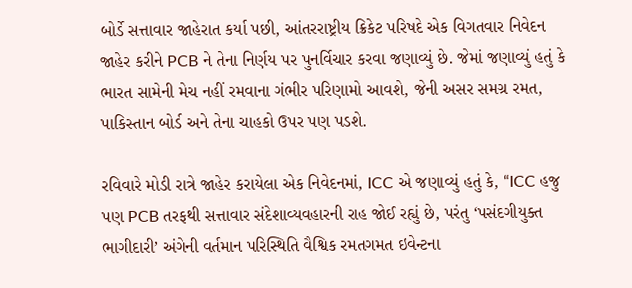બોર્ડે સત્તાવાર જાહેરાત કર્યા પછી, આંતરરાષ્ટ્રીય ક્રિકેટ પરિષદે એક વિગતવાર નિવેદન જાહેર કરીને PCB ને તેના નિર્ણય પર પુનર્વિચાર કરવા જણાવ્યું છે. જેમાં જણાવ્યું હતું કે ભારત સામેની મેચ નહીં રમવાના ગંભીર પરિણામો આવશે, જેની અસર સમગ્ર રમત, પાકિસ્તાન બોર્ડ અને તેના ચાહકો ઉપર પણ પડશે.

રવિવારે મોડી રાત્રે જાહેર કરાયેલા એક નિવેદનમાં, ICC એ જણાવ્યું હતું કે, “ICC હજુ પણ PCB તરફથી સત્તાવાર સંદેશાવ્યવહારની રાહ જોઈ રહ્યું છે, પરંતુ ‘પસંદગીયુક્ત ભાગીદારી’ અંગેની વર્તમાન પરિસ્થિતિ વૈશ્વિક રમતગમત ઇવેન્ટના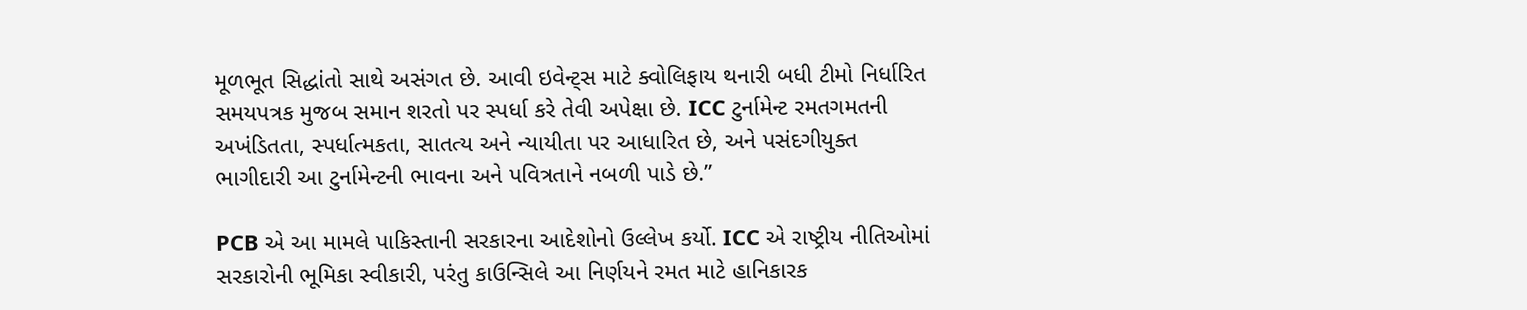મૂળભૂત સિદ્ધાંતો સાથે અસંગત છે. આવી ઇવેન્ટ્સ માટે ક્વોલિફાય થનારી બધી ટીમો નિર્ધારિત સમયપત્રક મુજબ સમાન શરતો પર સ્પર્ધા કરે તેવી અપેક્ષા છે. ICC ટુર્નામેન્ટ રમતગમતની અખંડિતતા, સ્પર્ધાત્મકતા, સાતત્ય અને ન્યાયીતા પર આધારિત છે, અને પસંદગીયુક્ત ભાગીદારી આ ટુર્નામેન્ટની ભાવના અને પવિત્રતાને નબળી પાડે છે.”

PCB એ આ મામલે પાકિસ્તાની સરકારના આદેશોનો ઉલ્લેખ કર્યો. ICC એ રાષ્ટ્રીય નીતિઓમાં સરકારોની ભૂમિકા સ્વીકારી, પરંતુ કાઉન્સિલે આ નિર્ણયને રમત માટે હાનિકારક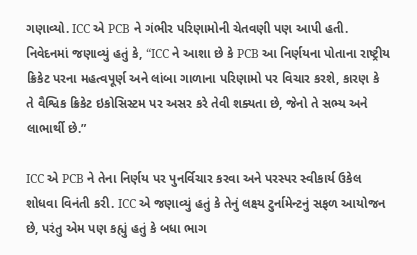ગણાવ્યો. ICC એ PCB ને ગંભીર પરિણામોની ચેતવણી પણ આપી હતી. નિવેદનમાં જણાવ્યું હતું કે, “ICC ને આશા છે કે PCB આ નિર્ણયના પોતાના રાષ્ટ્રીય ક્રિકેટ પરના મહત્વપૂર્ણ અને લાંબા ગાળાના પરિણામો પર વિચાર કરશે, કારણ કે તે વૈશ્વિક ક્રિકેટ ઇકોસિસ્ટમ પર અસર કરે તેવી શક્યતા છે, જેનો તે સભ્ય અને લાભાર્થી છે.”

ICC એ PCB ને તેના નિર્ણય પર પુનર્વિચાર કરવા અને પરસ્પર સ્વીકાર્ય ઉકેલ શોધવા વિનંતી કરી. ICC એ જણાવ્યું હતું કે તેનું લક્ષ્ય ટુર્નામેન્ટનું સફળ આયોજન છે, પરંતુ એમ પણ કહ્યું હતું કે બધા ભાગ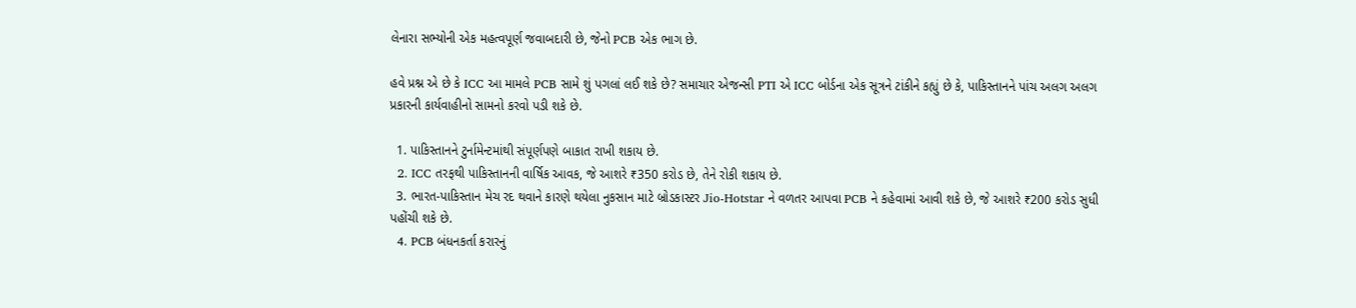લેનારા સભ્યોની એક મહત્વપૂર્ણ જવાબદારી છે, જેનો PCB એક ભાગ છે.

હવે પ્રશ્ન એ છે કે ICC આ મામલે PCB સામે શું પગલાં લઈ શકે છે? સમાચાર એજન્સી PTI એ ICC બોર્ડના એક સૂત્રને ટાંકીને કહ્યું છે કે, પાકિસ્તાનને પાંચ અલગ અલગ પ્રકારની કાર્યવાહીનો સામનો કરવો પડી શકે છે.

  1. પાકિસ્તાનને ટુર્નામેન્ટમાંથી સંપૂર્ણપણે બાકાત રાખી શકાય છે.
  2. ICC તરફથી પાકિસ્તાનની વાર્ષિક આવક, જે આશરે ₹350 કરોડ છે, તેને રોકી શકાય છે.
  3. ભારત-પાકિસ્તાન મેચ રદ થવાને કારણે થયેલા નુકસાન માટે બ્રોડકાસ્ટર Jio-Hotstar ને વળતર આપવા PCB ને કહેવામાં આવી શકે છે, જે આશરે ₹200 કરોડ સુધી પહોંચી શકે છે.
  4. PCB બંધનકર્તા કરારનું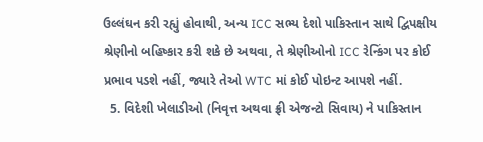ઉલ્લંઘન કરી રહ્યું હોવાથી, અન્ય ICC સભ્ય દેશો પાકિસ્તાન સાથે દ્વિપક્ષીય શ્રેણીનો બહિષ્કાર કરી શકે છે અથવા, તે શ્રેણીઓનો ICC રેન્કિંગ પર કોઈ પ્રભાવ પડશે નહીં, જ્યારે તેઓ WTC માં કોઈ પોઇન્ટ આપશે નહીં.
  5. વિદેશી ખેલાડીઓ (નિવૃત્ત અથવા ફ્રી એજન્ટો સિવાય) ને પાકિસ્તાન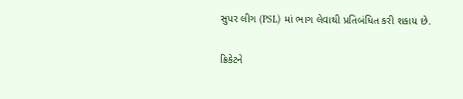સુપર લીગ (PSL) માં ભાગ લેવાથી પ્રતિબંધિત કરી શકાય છે.

ક્રિકેટને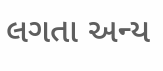લગતા અન્ય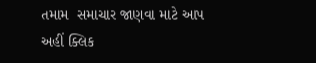તમામ  સમાચાર જાણવા માટે આપ અહીં ક્લિક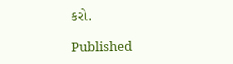કરો.

Published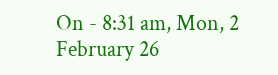On - 8:31 am, Mon, 2 February 26